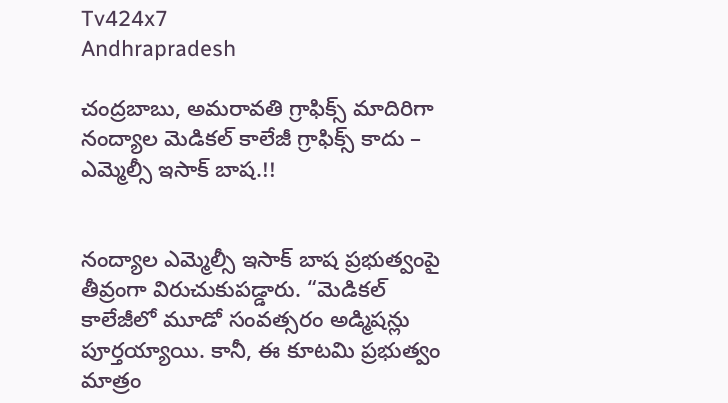Tv424x7
Andhrapradesh

చంద్రబాబు, అమరావతి గ్రాఫిక్స్ మాదిరిగా నంద్యాల మెడికల్ కాలేజీ గ్రాఫిక్స్ కాదు – ఎమ్మెల్సీ ఇసాక్ బాష.!!


నంద్యాల ఎమ్మెల్సీ ఇసాక్ బాష ప్రభుత్వంపై తీవ్రంగా విరుచుకుపడ్డారు. “మెడికల్ కాలేజీలో మూడో సంవత్సరం అడ్మిషన్లు పూర్తయ్యాయి. కానీ, ఈ కూటమి ప్రభుత్వం మాత్రం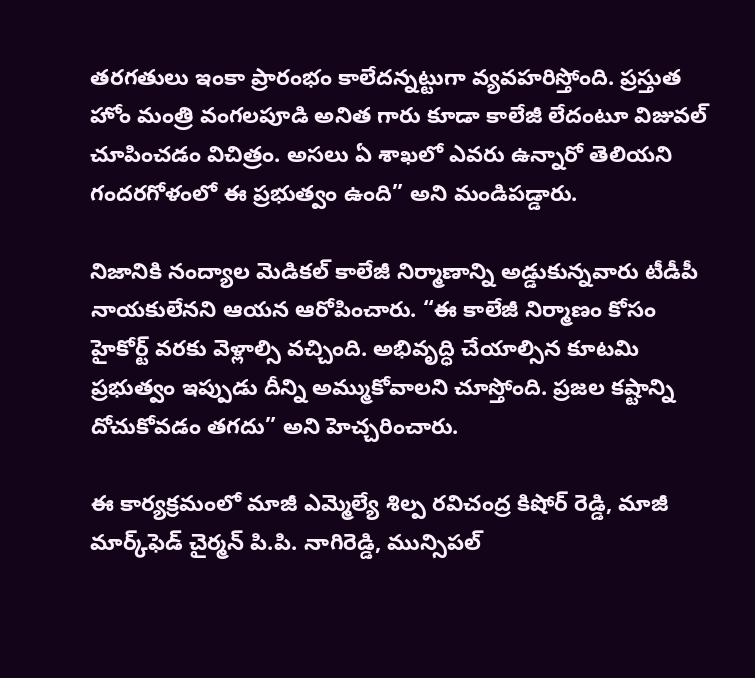తరగతులు ఇంకా ప్రారంభం కాలేదన్నట్టుగా వ్యవహరిస్తోంది. ప్రస్తుత హోం మంత్రి వంగలపూడి అనిత గారు కూడా కాలేజీ లేదంటూ విజువల్ చూపించడం విచిత్రం. అసలు ఏ శాఖలో ఎవరు ఉన్నారో తెలియని గందరగోళంలో ఈ ప్రభుత్వం ఉంది” అని మండిపడ్డారు.

నిజానికి నంద్యాల మెడికల్ కాలేజీ నిర్మాణాన్ని అడ్డుకున్నవారు టీడీపీ నాయకులేనని ఆయన ఆరోపించారు. “ఈ కాలేజీ నిర్మాణం కోసం హైకోర్ట్ వరకు వెళ్లాల్సి వచ్చింది. అభివృద్ధి చేయాల్సిన కూటమి ప్రభుత్వం ఇప్పుడు దీన్ని అమ్ముకోవాలని చూస్తోంది. ప్రజల కష్టాన్ని దోచుకోవడం తగదు” అని హెచ్చరించారు.

ఈ కార్యక్రమంలో మాజీ ఎమ్మెల్యే శిల్ప రవిచంద్ర కిషోర్ రెడ్డి, మాజీ మార్క్‌ఫెడ్ చైర్మన్ పి.పి. నాగిరెడ్డి, మున్సిపల్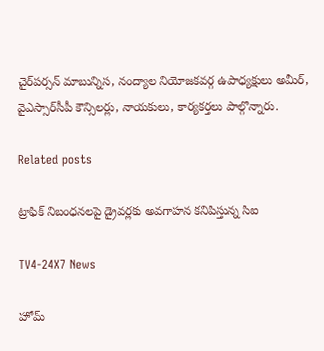చైర్‌పర్సన్ మాబున్నిస, నంద్యాల నియోజకవర్గ ఉపాధ్యక్షులు అమీర్, వైఎస్సార్‌సీపీ కౌన్సిలర్లు, నాయకులు, కార్యకర్తలు పాల్గొన్నారు.

Related posts

ట్రాఫిక్ నిబంధనలపై డ్రైవర్లకు అవగాహన కనిపిస్తున్న సిఐ

TV4-24X7 News

హోమ్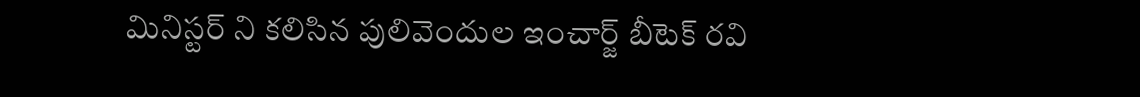మినిస్టర్ ని కలిసిన పులివెందుల ఇంచార్జ్ బీటెక్ రవి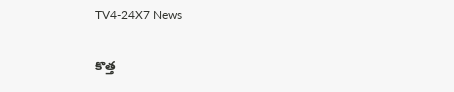TV4-24X7 News

కొత్త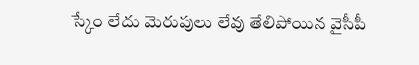స్కేం లేదు మెరుపులు లేవు తేలిపోయిన వైసీపీ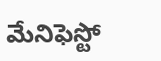మేనిఫెస్టో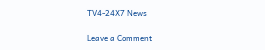TV4-24X7 News

Leave a Comment